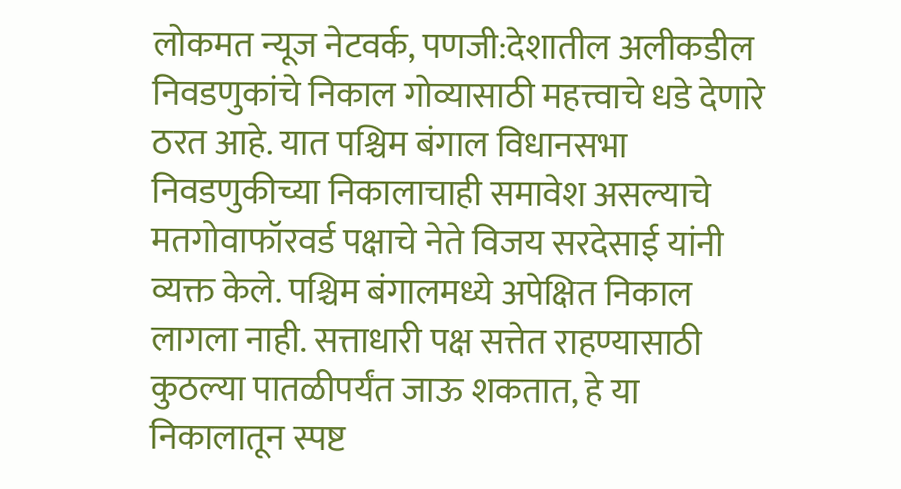लोकमत न्यूज नेटवर्क, पणजी:देशातील अलीकडील निवडणुकांचे निकाल गोव्यासाठी महत्त्वाचे धडे देणारे ठरत आहे. यात पश्चिम बंगाल विधानसभा निवडणुकीच्या निकालाचाही समावेश असल्याचे मतगोवाफॉरवर्ड पक्षाचे नेते विजय सरदेसाई यांनी व्यक्त केले. पश्चिम बंगालमध्ये अपेक्षित निकाल लागला नाही. सत्ताधारी पक्ष सत्तेत राहण्यासाठी कुठल्या पातळीपर्यंत जाऊ शकतात, हे या निकालातून स्पष्ट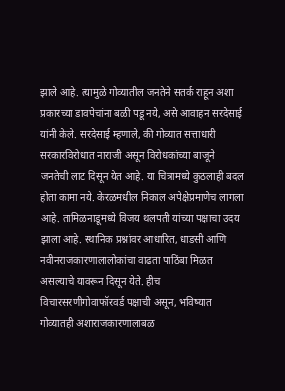झाले आहे. त्यामुळे गोव्यातील जनतेने सतर्क राहून अशा प्रकारच्या डावपेचांना बळी पडू नये, असे आवाहन सरदेसाई यांनी केले. सरदेसाई म्हणाले, की गोव्यात सत्ताधारी सरकारविरोधात नाराजी असून विरोधकांच्या बाजूने जनतेची लाट दिसून येत आहे. या चित्रामध्ये कुठलाही बदल होता कामा नये. केरळमधील निकाल अपेक्षेप्रमाणेच लागला आहे. तामिळनाडूमध्ये विजय थलपती यांच्या पक्षाचा उदय झाला आहे. स्थानिक प्रश्नांवर आधारित, धाडसी आणि नवीनराजकारणालालोकांचा वाढता पाठिंबा मिळत असल्याचे यावरून दिसून येते. हीच विचारसरणीगोवाफॉरवर्ड पक्षाची असून, भविष्यात गोव्यातही अशाराजकारणालाबळ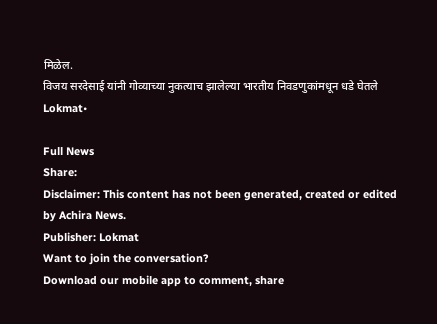मिळेल.
विजय सरदेसाई यांनी गोव्याच्या नुकत्याच झालेल्या भारतीय निवडणुकांमधून धडे घेतले
Lokmat•

Full News
Share:
Disclaimer: This content has not been generated, created or edited by Achira News.
Publisher: Lokmat
Want to join the conversation?
Download our mobile app to comment, share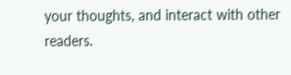your thoughts, and interact with other readers.